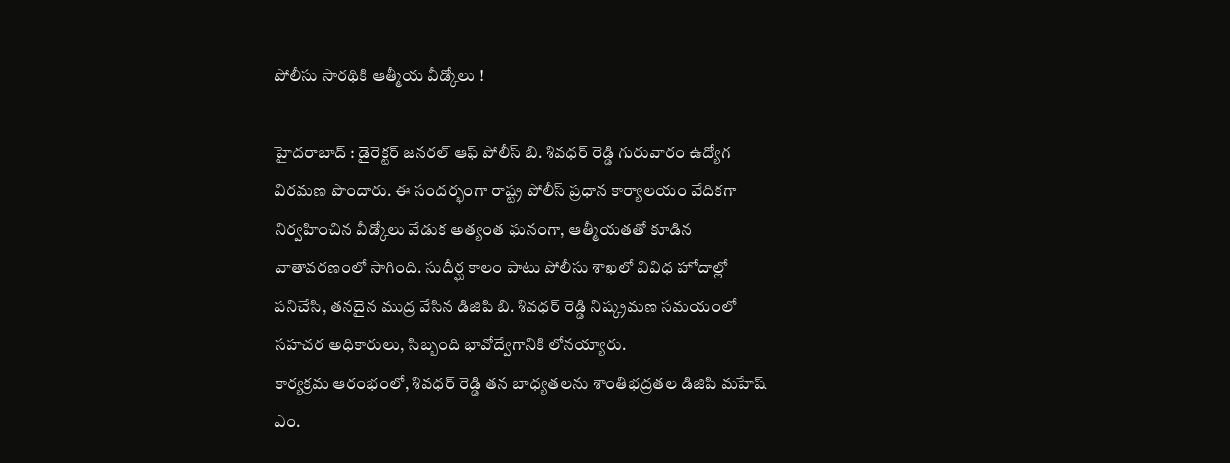పోలీసు సారథికి ఆత్మీయ వీడ్కోలు !

హైదరాబాద్ : డైరెక్టర్ జనరల్ ఆఫ్ పోలీస్ బి. శివధర్ రెడ్డి గురువారం ఉద్యోగ విరమణ పొందారు. ఈ సందర్భంగా రాష్ట్ర పోలీస్ ప్రధాన కార్యాలయం వేదికగా నిర్వహించిన వీడ్కోలు వేడుక అత్యంత ఘనంగా, ఆత్మీయతతో కూడిన వాతావరణంలో సాగింది. సుదీర్ఘ కాలం పాటు పోలీసు శాఖలో వివిధ హోదాల్లో పనిచేసి, తనదైన ముద్ర వేసిన డిజిపి బి. శివధర్ రెడ్డి నిష్క్రమణ సమయంలో సహచర అధికారులు, సిబ్బంది భావోద్వేగానికి లోనయ్యారు.
కార్యక్రమ ఆరంభంలో, శివధర్ రెడ్డి తన బాధ్యతలను శాంతిభద్రతల డిజిపి మహేష్ ఎం.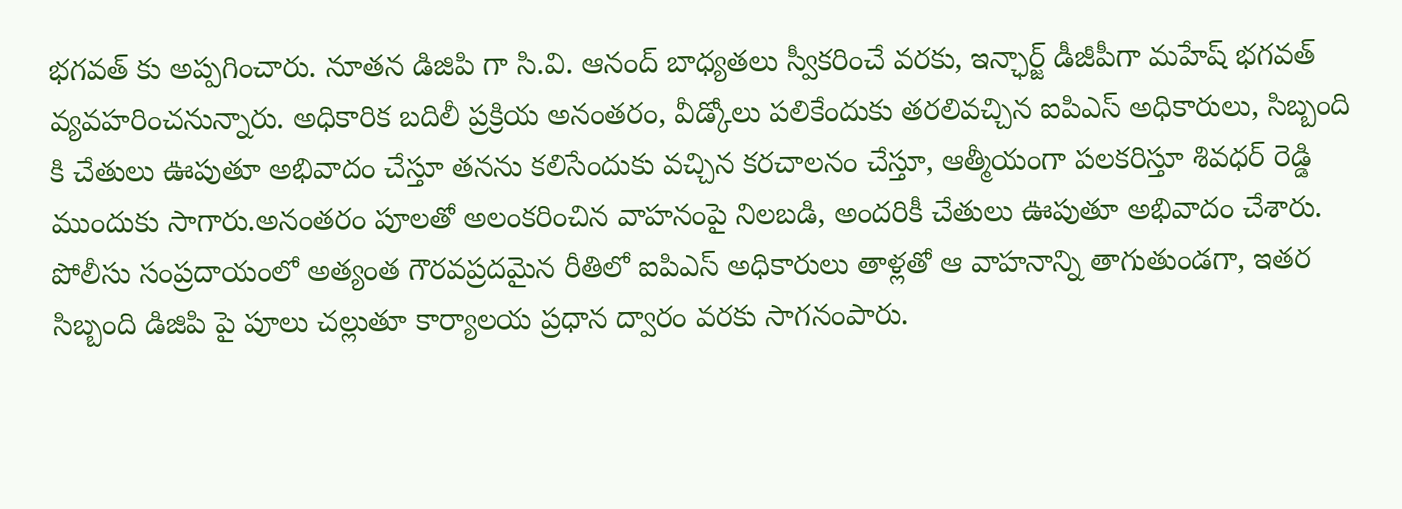భగవత్ కు అప్పగించారు. నూతన డిజిపి గా సి.వి. ఆనంద్ బాధ్యతలు స్వీకరించే వరకు, ఇన్ఛార్జ్ డీజీపీగా మహేష్ భగవత్ వ్యవహరించనున్నారు. అధికారిక బదిలీ ప్రక్రియ అనంతరం, వీడ్కోలు పలికేందుకు తరలివచ్చిన ఐపిఎస్ అధికారులు, సిబ్బంది కి చేతులు ఊపుతూ అభివాదం చేస్తూ తనను కలిసేందుకు వచ్చిన కరచాలనం చేస్తూ, ఆత్మీయంగా పలకరిస్తూ శివధర్ రెడ్డి ముందుకు సాగారు.అనంతరం పూలతో అలంకరించిన వాహనంపై నిలబడి, అందరికీ చేతులు ఊపుతూ అభివాదం చేశారు. పోలీసు సంప్రదాయంలో అత్యంత గౌరవప్రదమైన రీతిలో ఐపిఎస్ అధికారులు తాళ్లతో ఆ వాహనాన్ని తాగుతుండగా, ఇతర సిబ్బంది డిజిపి పై పూలు చల్లుతూ కార్యాలయ ప్రధాన ద్వారం వరకు సాగనంపారు.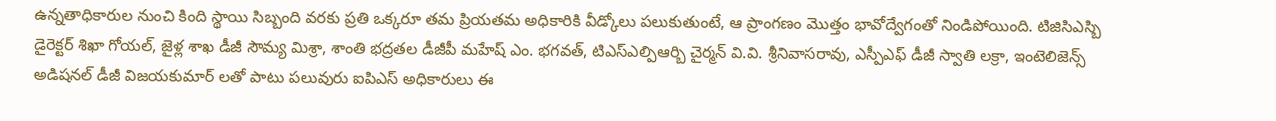ఉన్నతాధికారుల నుంచి కింది స్థాయి సిబ్బంది వరకు ప్రతి ఒక్కరూ తమ ప్రియతమ అధికారికి వీడ్కోలు పలుకుతుంటే, ఆ ప్రాంగణం మొత్తం భావోద్వేగంతో నిండిపోయింది. టిజిసిఎస్బి డైరెక్టర్ శిఖా గోయల్, జైళ్ల శాఖ డీజీ సౌమ్య మిశ్రా, శాంతి భద్రతల డీజీపీ మహేష్ ఎం. భగవత్, టిఎస్ఎల్పిఆర్బి చైర్మన్ వి.వి. శ్రీనివాసరావు, ఎస్పీఎఫ్ డీజీ స్వాతి లక్రా, ఇంటెలిజెన్స్ అడిషనల్ డీజీ విజయకుమార్ లతో పాటు పలువురు ఐపిఎస్ అధికారులు ఈ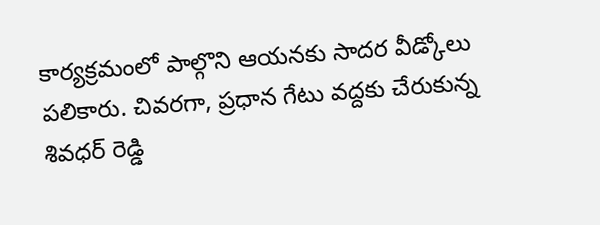కార్యక్రమంలో పాల్గొని ఆయనకు సాదర వీడ్కోలు పలికారు. చివరగా, ప్రధాన గేటు వద్దకు చేరుకున్న శివధర్ రెడ్డి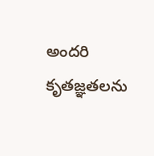అందరి కృతజ్ఞతలను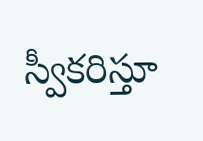స్వీకరిస్తూ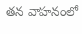తన వాహనంలో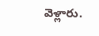వెళ్లారు.